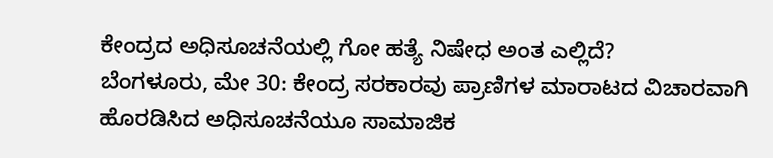ಕೇಂದ್ರದ ಅಧಿಸೂಚನೆಯಲ್ಲಿ ಗೋ ಹತ್ಯೆ ನಿಷೇಧ ಅಂತ ಎಲ್ಲಿದೆ?
ಬೆಂಗಳೂರು, ಮೇ 30: ಕೇಂದ್ರ ಸರಕಾರವು ಪ್ರಾಣಿಗಳ ಮಾರಾಟದ ವಿಚಾರವಾಗಿ ಹೊರಡಿಸಿದ ಅಧಿಸೂಚನೆಯೂ ಸಾಮಾಜಿಕ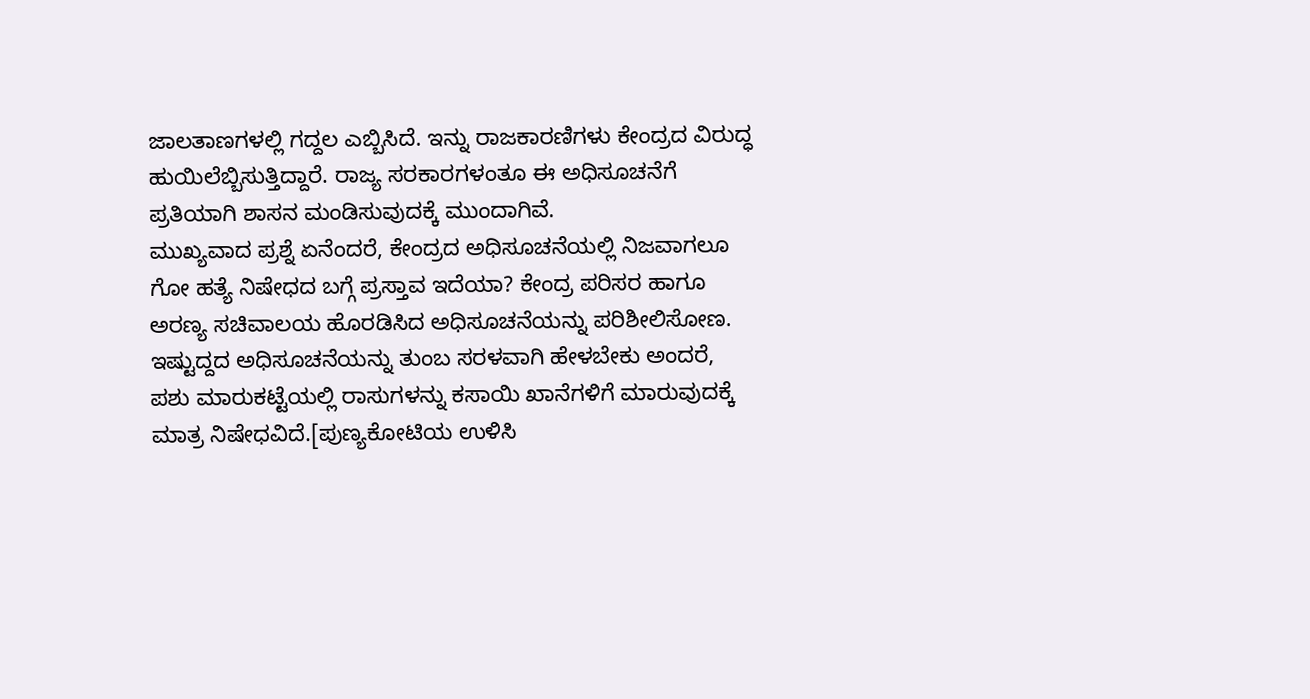ಜಾಲತಾಣಗಳಲ್ಲಿ ಗದ್ದಲ ಎಬ್ಬಿಸಿದೆ. ಇನ್ನು ರಾಜಕಾರಣಿಗಳು ಕೇಂದ್ರದ ವಿರುದ್ಧ ಹುಯಿಲೆಬ್ಬಿಸುತ್ತಿದ್ದಾರೆ. ರಾಜ್ಯ ಸರಕಾರಗಳಂತೂ ಈ ಅಧಿಸೂಚನೆಗೆ ಪ್ರತಿಯಾಗಿ ಶಾಸನ ಮಂಡಿಸುವುದಕ್ಕೆ ಮುಂದಾಗಿವೆ.
ಮುಖ್ಯವಾದ ಪ್ರಶ್ನೆ ಏನೆಂದರೆ, ಕೇಂದ್ರದ ಅಧಿಸೂಚನೆಯಲ್ಲಿ ನಿಜವಾಗಲೂ ಗೋ ಹತ್ಯೆ ನಿಷೇಧದ ಬಗ್ಗೆ ಪ್ರಸ್ತಾವ ಇದೆಯಾ? ಕೇಂದ್ರ ಪರಿಸರ ಹಾಗೂ ಅರಣ್ಯ ಸಚಿವಾಲಯ ಹೊರಡಿಸಿದ ಅಧಿಸೂಚನೆಯನ್ನು ಪರಿಶೀಲಿಸೋಣ. ಇಷ್ಟುದ್ದದ ಅಧಿಸೂಚನೆಯನ್ನು ತುಂಬ ಸರಳವಾಗಿ ಹೇಳಬೇಕು ಅಂದರೆ, ಪಶು ಮಾರುಕಟ್ಟೆಯಲ್ಲಿ ರಾಸುಗಳನ್ನು ಕಸಾಯಿ ಖಾನೆಗಳಿಗೆ ಮಾರುವುದಕ್ಕೆ ಮಾತ್ರ ನಿಷೇಧವಿದೆ.[ಪುಣ್ಯಕೋಟಿಯ ಉಳಿಸಿ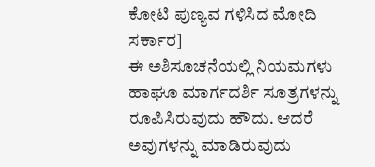ಕೋಟಿ ಪುಣ್ಯವ ಗಳಿಸಿದ ಮೋದಿ ಸರ್ಕಾರ]
ಈ ಅಶಿಸೂಚನೆಯಲ್ಲಿ ನಿಯಮಗಳು ಹಾಘೂ ಮಾರ್ಗದರ್ಶಿ ಸೂತ್ರಗಳನ್ನು ರೂಪಿಸಿರುವುದು ಹೌದು. ಆದರೆ ಅವುಗಳನ್ನು ಮಾಡಿರುವುದು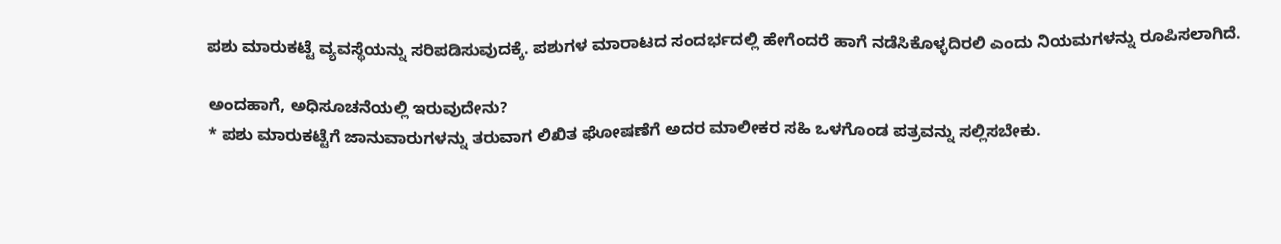ಪಶು ಮಾರುಕಟ್ಟೆ ವ್ಯವಸ್ಥೆಯನ್ನು ಸರಿಪಡಿಸುವುದಕ್ಕೆ. ಪಶುಗಳ ಮಾರಾಟದ ಸಂದರ್ಭದಲ್ಲಿ ಹೇಗೆಂದರೆ ಹಾಗೆ ನಡೆಸಿಕೊಳ್ಳದಿರಲಿ ಎಂದು ನಿಯಮಗಳನ್ನು ರೂಪಿಸಲಾಗಿದೆ.

ಅಂದಹಾಗೆ, ಅಧಿಸೂಚನೆಯಲ್ಲಿ ಇರುವುದೇನು?
* ಪಶು ಮಾರುಕಟ್ಟೆಗೆ ಜಾನುವಾರುಗಳನ್ನು ತರುವಾಗ ಲಿಖಿತ ಘೋಷಣೆಗೆ ಅದರ ಮಾಲೀಕರ ಸಹಿ ಒಳಗೊಂಡ ಪತ್ರವನ್ನು ಸಲ್ಲಿಸಬೇಕು.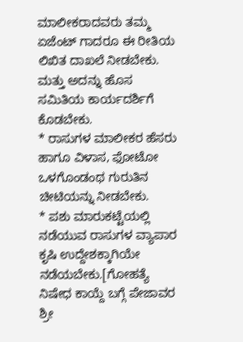ಮಾಲೀಕರಾದವರು ತಮ್ಮ ಏಜೆಂಟ್ ಗಾದರೂ ಈ ರೀತಿಯ ಲಿಖಿತ ದಾಖಲೆ ನೀಡಬೇಕು. ಮತ್ತು ಅದನ್ನು ಹೊಸ ಸಮಿತಿಯ ಕಾರ್ಯದರ್ಶಿಗೆ ಕೊಡಬೇಕು.
* ರಾಸುಗಳ ಮಾಲೀಕರ ಹೆಸರು ಹಾಗೂ ವಿಳಾಸ, ಫೋಟೋ ಒಳಗೊಂಡಂಥ ಗುರುತಿನ ಚೀಟಿಯನ್ನು ನೀಡಬೇಕು.
* ಪಶು ಮಾರುಕಟ್ಟೆಯಲ್ಲಿ ನಡೆಯುವ ರಾಸುಗಳ ವ್ಯಾಪಾರ ಕೃಷಿ ಉದ್ದೇಶಕ್ಕಾಗಿಯೇ ನಡೆಯಬೇಕು.[ಗೋಹತ್ಯೆ ನಿಷೇಧ ಕಾಯ್ದೆ ಬಗ್ಗೆ ಪೇಜಾವರ ಶ್ರೀ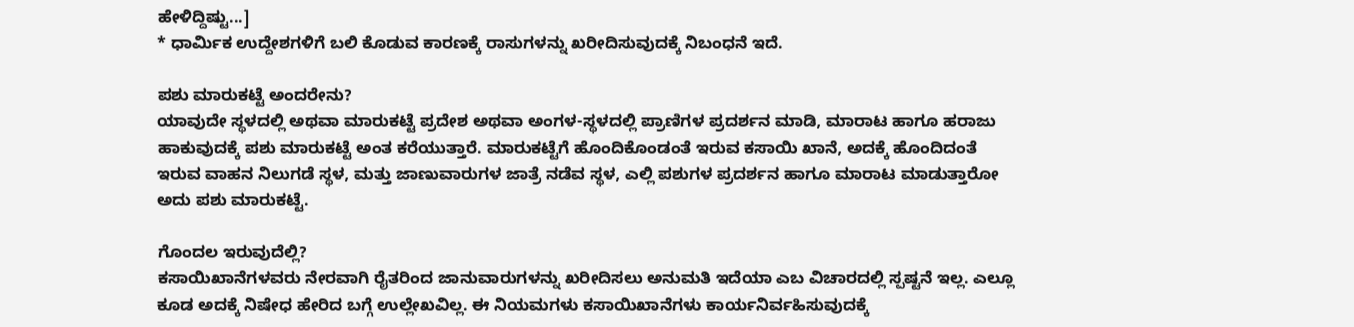ಹೇಳಿದ್ದಿಷ್ಟು...]
* ಧಾರ್ಮಿಕ ಉದ್ದೇಶಗಳಿಗೆ ಬಲಿ ಕೊಡುವ ಕಾರಣಕ್ಕೆ ರಾಸುಗಳನ್ನು ಖರೀದಿಸುವುದಕ್ಕೆ ನಿಬಂಧನೆ ಇದೆ.

ಪಶು ಮಾರುಕಟ್ಟೆ ಅಂದರೇನು?
ಯಾವುದೇ ಸ್ಥಳದಲ್ಲಿ ಅಥವಾ ಮಾರುಕಟ್ಟೆ ಪ್ರದೇಶ ಅಥವಾ ಅಂಗಳ-ಸ್ಥಳದಲ್ಲಿ ಪ್ರಾಣಿಗಳ ಪ್ರದರ್ಶನ ಮಾಡಿ, ಮಾರಾಟ ಹಾಗೂ ಹರಾಜು ಹಾಕುವುದಕ್ಕೆ ಪಶು ಮಾರುಕಟ್ಟೆ ಅಂತ ಕರೆಯುತ್ತಾರೆ. ಮಾರುಕಟ್ಟೆಗೆ ಹೊಂದಿಕೊಂಡಂತೆ ಇರುವ ಕಸಾಯಿ ಖಾನೆ, ಅದಕ್ಕೆ ಹೊಂದಿದಂತೆ ಇರುವ ವಾಹನ ನಿಲುಗಡೆ ಸ್ಥಳ, ಮತ್ತು ಜಾಣುವಾರುಗಳ ಜಾತ್ರೆ ನಡೆವ ಸ್ಥಳ, ಎಲ್ಲಿ ಪಶುಗಳ ಪ್ರದರ್ಶನ ಹಾಗೂ ಮಾರಾಟ ಮಾಡುತ್ತಾರೋ ಅದು ಪಶು ಮಾರುಕಟ್ಟೆ.

ಗೊಂದಲ ಇರುವುದೆಲ್ಲಿ?
ಕಸಾಯಿಖಾನೆಗಳವರು ನೇರವಾಗಿ ರೈತರಿಂದ ಜಾನುವಾರುಗಳನ್ನು ಖರೀದಿಸಲು ಅನುಮತಿ ಇದೆಯಾ ಎಬ ವಿಚಾರದಲ್ಲಿ ಸ್ಪಷ್ಟನೆ ಇಲ್ಲ. ಎಲ್ಲೂ ಕೂಡ ಅದಕ್ಕೆ ನಿಷೇಧ ಹೇರಿದ ಬಗ್ಗೆ ಉಲ್ಲೇಖವಿಲ್ಲ. ಈ ನಿಯಮಗಳು ಕಸಾಯಿಖಾನೆಗಳು ಕಾರ್ಯನಿರ್ವಹಿಸುವುದಕ್ಕೆ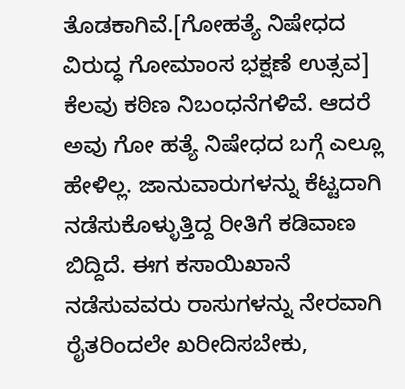ತೊಡಕಾಗಿವೆ.[ಗೋಹತ್ಯೆ ನಿಷೇಧದ ವಿರುದ್ಧ ಗೋಮಾಂಸ ಭಕ್ಷಣೆ ಉತ್ಸವ]
ಕೆಲವು ಕಠಿಣ ನಿಬಂಧನೆಗಳಿವೆ. ಆದರೆ ಅವು ಗೋ ಹತ್ಯೆ ನಿಷೇಧದ ಬಗ್ಗೆ ಎಲ್ಲೂ ಹೇಳಿಲ್ಲ. ಜಾನುವಾರುಗಳನ್ನು ಕೆಟ್ಟದಾಗಿ ನಡೆಸುಕೊಳ್ಳುತ್ತಿದ್ದ ರೀತಿಗೆ ಕಡಿವಾಣ ಬಿದ್ದಿದೆ. ಈಗ ಕಸಾಯಿಖಾನೆ ನಡೆಸುವವರು ರಾಸುಗಳನ್ನು ನೇರವಾಗಿ ರೈತರಿಂದಲೇ ಖರೀದಿಸಬೇಕು,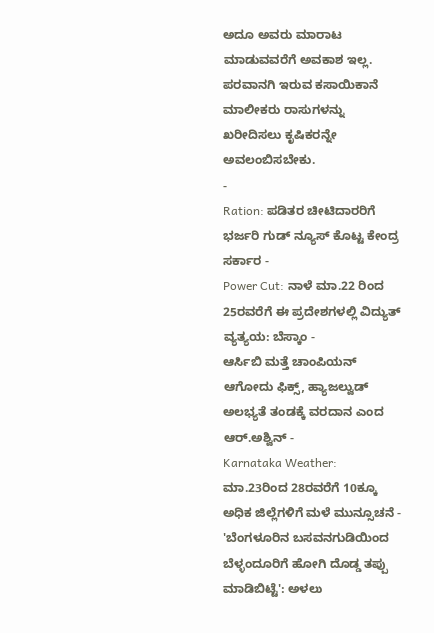ಅದೂ ಅವರು ಮಾರಾಟ ಮಾಡುವವರೆಗೆ ಅವಕಾಶ ಇಲ್ಲ.
ಪರವಾನಗಿ ಇರುವ ಕಸಾಯಿಕಾನೆ ಮಾಲೀಕರು ರಾಸುಗಳನ್ನು ಖರೀದಿಸಲು ಕೃಷಿಕರನ್ನೇ ಅವಲಂಬಿಸಬೇಕು.
-
Ration: ಪಡಿತರ ಚೀಟಿದಾರರಿಗೆ ಭರ್ಜರಿ ಗುಡ್ ನ್ಯೂಸ್ ಕೊಟ್ಟ ಕೇಂದ್ರ ಸರ್ಕಾರ -
Power Cut: ನಾಳೆ ಮಾ.22 ರಿಂದ 25ರವರೆಗೆ ಈ ಪ್ರದೇಶಗಳಲ್ಲಿ ವಿದ್ಯುತ್ ವ್ಯತ್ಯಯ: ಬೆಸ್ಕಾಂ -
ಆರ್ಸಿಬಿ ಮತ್ತೆ ಚಾಂಪಿಯನ್ ಆಗೋದು ಫಿಕ್ಸ್, ಹ್ಯಾಜಲ್ವುಡ್ ಅಲಭ್ಯತೆ ತಂಡಕ್ಕೆ ವರದಾನ ಎಂದ ಆರ್.ಅಶ್ವಿನ್ -
Karnataka Weather: ಮಾ.23ರಿಂದ 28ರವರೆಗೆ 10ಕ್ಕೂ ಅಧಿಕ ಜಿಲ್ಲೆಗಳಿಗೆ ಮಳೆ ಮುನ್ಸೂಚನೆ -
'ಬೆಂಗಳೂರಿನ ಬಸವನಗುಡಿಯಿಂದ ಬೆಳ್ಳಂದೂರಿಗೆ ಹೋಗಿ ದೊಡ್ಡ ತಪ್ಪು ಮಾಡಿಬಿಟ್ಟೆ': ಅಳಲು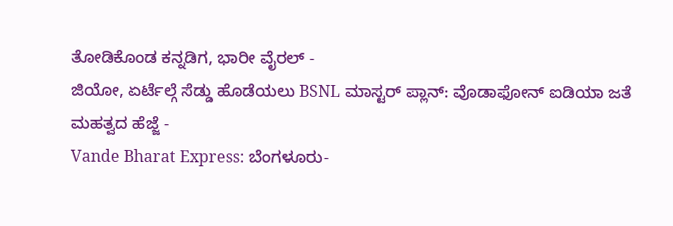ತೋಡಿಕೊಂಡ ಕನ್ನಡಿಗ, ಭಾರೀ ವೈರಲ್ -
ಜಿಯೋ, ಏರ್ಟೆಲ್ಗೆ ಸೆಡ್ಡು ಹೊಡೆಯಲು BSNL ಮಾಸ್ಟರ್ ಪ್ಲಾನ್: ವೊಡಾಫೋನ್ ಐಡಿಯಾ ಜತೆ ಮಹತ್ವದ ಹೆಜ್ಜೆ -
Vande Bharat Express: ಬೆಂಗಳೂರು-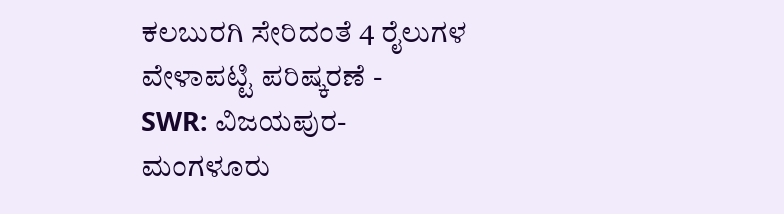ಕಲಬುರಗಿ ಸೇರಿದಂತೆ 4 ರೈಲುಗಳ ವೇಳಾಪಟ್ಟಿ ಪರಿಷ್ಕರಣೆ -
SWR: ವಿಜಯಪುರ-ಮಂಗಳೂರು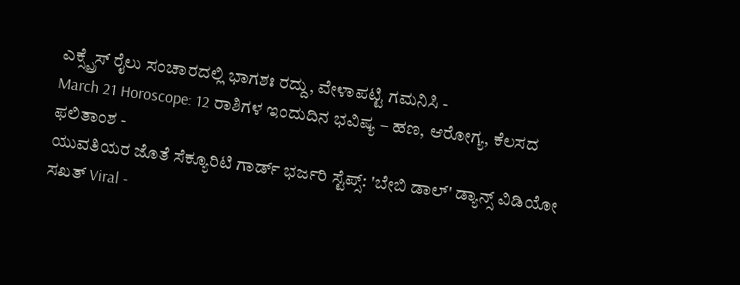ಎಕ್ಸ್ಪ್ರೆಸ್ ರೈಲು ಸಂಚಾರದಲ್ಲಿ ಭಾಗಶಃ ರದ್ದು, ವೇಳಾಪಟ್ಟಿ ಗಮನಿಸಿ -
March 21 Horoscope: 12 ರಾಶಿಗಳ ಇಂದುದಿನ ಭವಿಷ್ಯ – ಹಣ, ಆರೋಗ್ಯ, ಕೆಲಸದ ಫಲಿತಾಂಶ -
ಯುವತಿಯರ ಜೊತೆ ಸೆಕ್ಯೂರಿಟಿ ಗಾರ್ಡ್ ಭರ್ಜರಿ ಸ್ಟೆಪ್ಸ್: 'ಬೇಬಿ ಡಾಲ್' ಡ್ಯಾನ್ಸ್ ವಿಡಿಯೋ ಸಖತ್ Viral -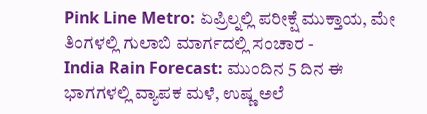Pink Line Metro: ಏಪ್ರಿಲ್ನಲ್ಲಿ ಪರೀಕ್ಷೆ ಮುಕ್ತಾಯ, ಮೇ ತಿಂಗಳಲ್ಲಿ ಗುಲಾಬಿ ಮಾರ್ಗದಲ್ಲಿ ಸಂಚಾರ -
India Rain Forecast: ಮುಂದಿನ 5 ದಿನ ಈ ಭಾಗಗಳಲ್ಲಿ ವ್ಯಾಪಕ ಮಳೆ, ಉಷ್ಣ ಅಲೆ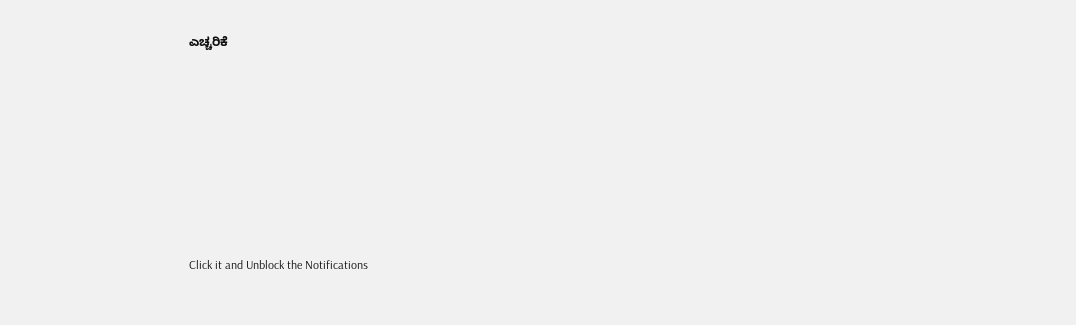ಎಚ್ಚರಿಕೆ












Click it and Unblock the Notifications